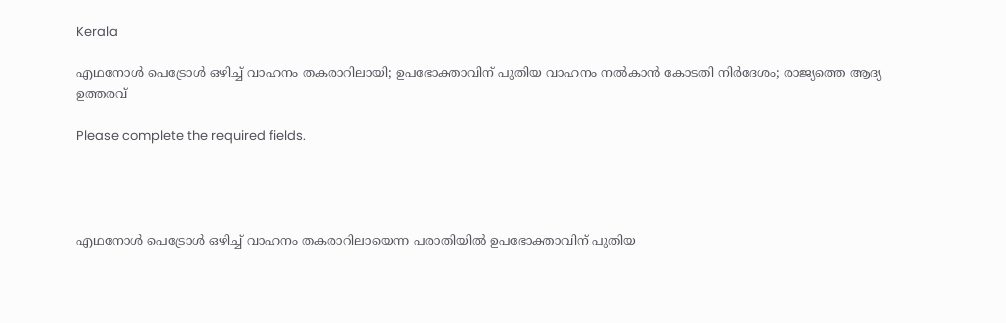Kerala

എഥനോൾ പെട്രോൾ ഒഴിച്ച് വാഹനം തകരാറിലായി; ഉപഭോക്താവിന് പുതിയ വാഹനം നൽകാൻ കോടതി നിർദേശം; രാജ്യത്തെ ആദ്യ ഉത്തരവ്

Please complete the required fields.




എഥനോൾ പെട്രോൾ ഒഴിച്ച് വാഹനം തകരാറിലായെന്ന പരാതിയിൽ ഉപഭോക്താവിന് പുതിയ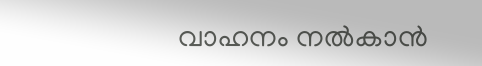വാഹനം നൽകാൻ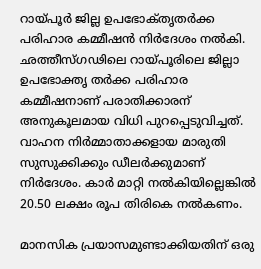റായ്പൂർ ജില്ല ഉപഭോക്‌തൃതർക്ക പരിഹാര കമ്മീഷൻ നിർദേശം നൽകി. ഛത്തീസ്ഗഢിലെ റായ്പൂരിലെ ജില്ലാ ഉപഭോക്തൃ തർക്ക പരിഹാര കമ്മീഷനാണ് പരാതിക്കാരന് അനുകൂലമായ വിധി പുറപ്പെടുവിച്ചത്. വാഹന നിർമ്മാതാക്കളായ മാരുതി സുസുക്കിക്കും ഡീലർക്കുമാണ് നിർദേശം. കാർ മാറ്റി നൽകിയില്ലെങ്കിൽ 20.50 ലക്ഷം രൂപ തിരികെ നൽകണം.

മാനസിക പ്രയാസമുണ്ടാക്കിയതിന് ഒരു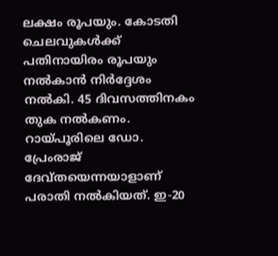ലക്ഷം രൂപയും. കോടതി ചെലവുകൾക്ക് പതിനായിരം രൂപയും നൽകാൻ നിർദ്ദേശം നൽകി. 45 ദിവസത്തിനകം തുക നൽകണം. റായ്പൂരിലെ ഡോ. പ്രേംരാജ് ദേവ്‌തയെന്നയാളാണ് പരാതി നൽകിയത്. ഇ-20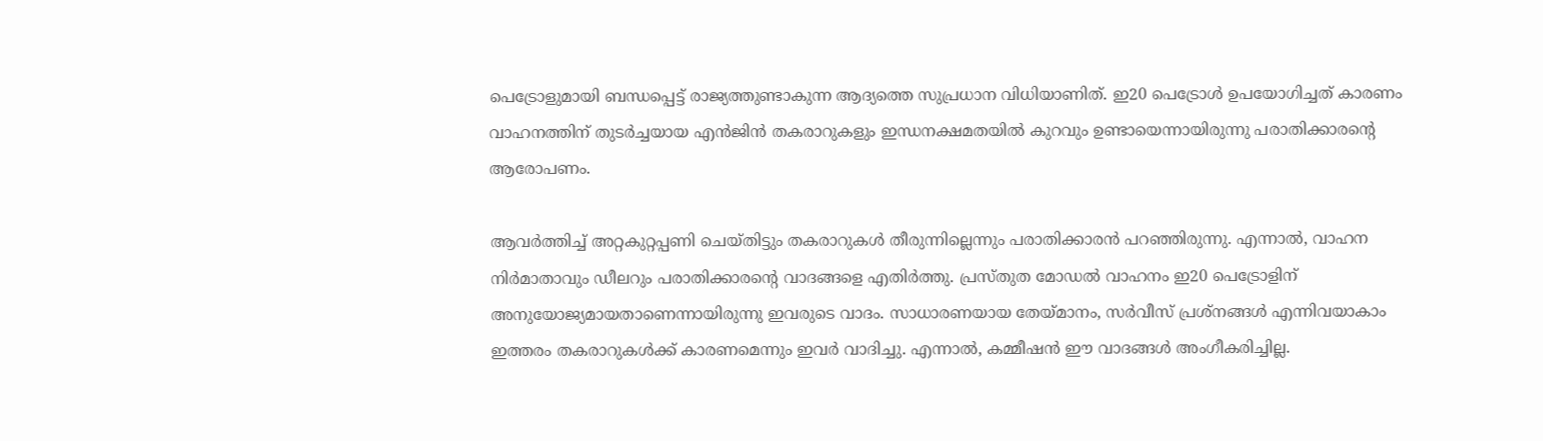പെട്രോളുമായി ബന്ധപ്പെട്ട് രാജ്യത്തുണ്ടാകുന്ന ആദ്യത്തെ സുപ്രധാന വിധിയാണിത്. ഇ20 പെട്രോൾ ഉപയോഗിച്ചത് കാരണം വാഹനത്തിന് തുടർച്ചയായ എൻജിൻ തകരാറുകളും ഇന്ധനക്ഷമതയിൽ കുറവും ഉണ്ടായെന്നായിരുന്നു പരാതിക്കാരന്റെ ആരോപണം.

ആവർത്തിച്ച് അറ്റകുറ്റപ്പണി ചെയ്തിട്ടും തകരാറുകൾ തീരുന്നില്ലെന്നും പരാതിക്കാരൻ പറഞ്ഞിരുന്നു. എന്നാൽ, വാഹന നിർമാതാവും ഡീലറും പരാതിക്കാരന്റെ വാദങ്ങളെ എതിർത്തു. പ്രസ്തുത മോഡൽ വാഹനം ഇ20 പെട്രോളിന് അനുയോജ്യമായതാണെന്നായിരുന്നു ഇവരുടെ വാദം. സാധാരണയായ തേയ്മാനം, സർവീസ് പ്രശ്നങ്ങൾ എന്നിവയാകാം ഇത്തരം തകരാറുകൾക്ക് കാരണമെന്നും ഇവർ വാദിച്ചു. എന്നാൽ, കമ്മീഷൻ ഈ വാദങ്ങൾ അംഗീകരിച്ചില്ല.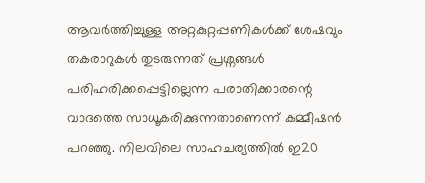ആവർത്തിച്ചുള്ള അറ്റകുറ്റപ്പണികൾക്ക് ശേഷവും തകരാറുകൾ തുടരുന്നത് പ്രശ്നങ്ങൾ പരിഹരിക്കപ്പെട്ടില്ലെന്ന പരാതിക്കാരന്റെ വാദത്തെ സാധൂകരിക്കുന്നതാണെന്ന് കമ്മീഷൻ പറഞ്ഞു. നിലവിലെ സാഹചര്യത്തിൽ ഇ20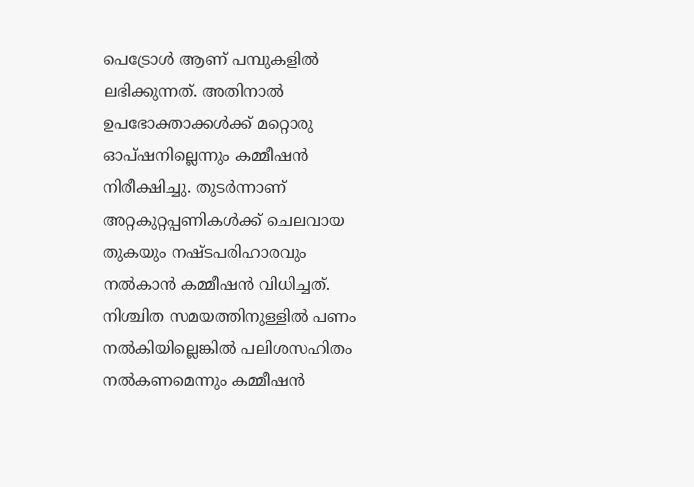പെട്രോൾ ആണ് പമ്പുകളിൽ ലഭിക്കുന്നത്. അതിനാൽ ഉപഭോക്താക്കൾക്ക് മറ്റൊരു ഓപ്ഷനില്ലെന്നും കമ്മീഷൻ നിരീക്ഷിച്ചു. തുടർന്നാണ് അറ്റകുറ്റപ്പണികൾക്ക് ചെലവായ തുകയും നഷ്ടപരിഹാരവും നൽകാൻ കമ്മീഷൻ വിധിച്ചത്. നിശ്ചിത സമയത്തിനുള്ളിൽ പണം നൽകിയില്ലെങ്കിൽ പലിശസഹിതം നൽകണമെന്നും കമ്മീഷൻ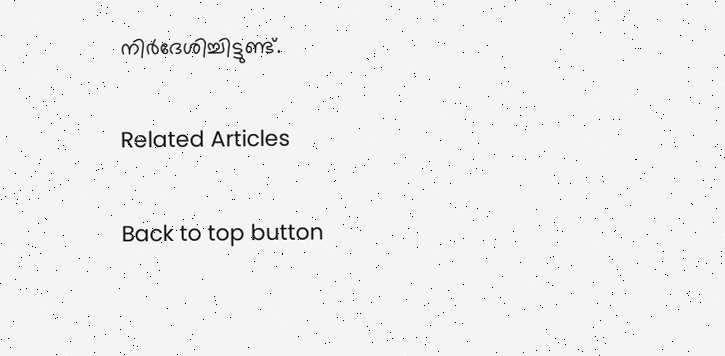നിർദേശിച്ചിട്ടുണ്ട്.

Related Articles

Back to top button